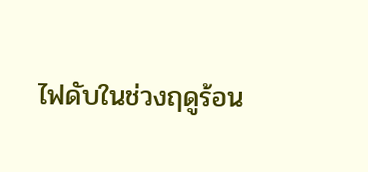ไฟดับในช่วงฤดูร้อน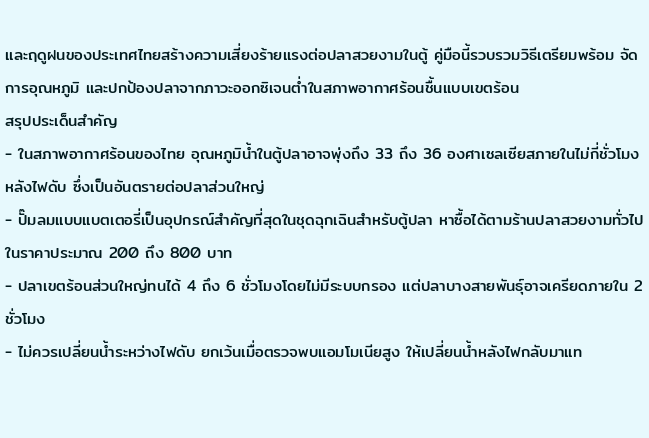และฤดูฝนของประเทศไทยสร้างความเสี่ยงร้ายแรงต่อปลาสวยงามในตู้ คู่มือนี้รวบรวมวิธีเตรียมพร้อม จัดการอุณหภูมิ และปกป้องปลาจากภาวะออกซิเจนต่ำในสภาพอากาศร้อนชื้นแบบเขตร้อน
สรุปประเด็นสำคัญ
- ในสภาพอากาศร้อนของไทย อุณหภูมิน้ำในตู้ปลาอาจพุ่งถึง 33 ถึง 36 องศาเซลเซียสภายในไม่กี่ชั่วโมงหลังไฟดับ ซึ่งเป็นอันตรายต่อปลาส่วนใหญ่
- ปั๊มลมแบบแบตเตอรี่เป็นอุปกรณ์สำคัญที่สุดในชุดฉุกเฉินสำหรับตู้ปลา หาซื้อได้ตามร้านปลาสวยงามทั่วไปในราคาประมาณ 200 ถึง 800 บาท
- ปลาเขตร้อนส่วนใหญ่ทนได้ 4 ถึง 6 ชั่วโมงโดยไม่มีระบบกรอง แต่ปลาบางสายพันธุ์อาจเครียดภายใน 2 ชั่วโมง
- ไม่ควรเปลี่ยนน้ำระหว่างไฟดับ ยกเว้นเมื่อตรวจพบแอมโมเนียสูง ให้เปลี่ยนน้ำหลังไฟกลับมาแท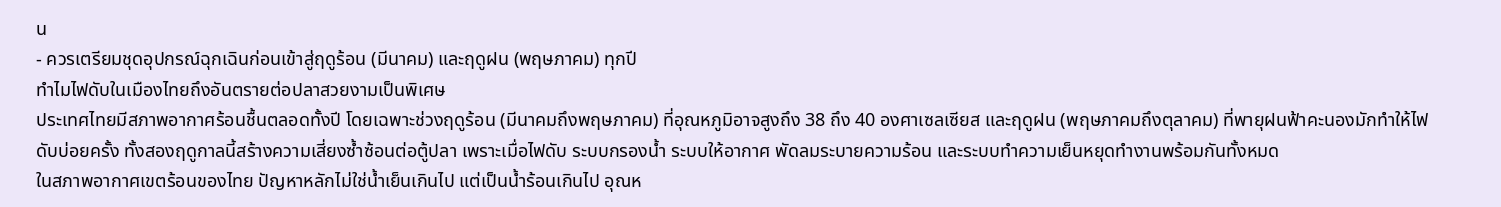น
- ควรเตรียมชุดอุปกรณ์ฉุกเฉินก่อนเข้าสู่ฤดูร้อน (มีนาคม) และฤดูฝน (พฤษภาคม) ทุกปี
ทำไมไฟดับในเมืองไทยถึงอันตรายต่อปลาสวยงามเป็นพิเศษ
ประเทศไทยมีสภาพอากาศร้อนชื้นตลอดทั้งปี โดยเฉพาะช่วงฤดูร้อน (มีนาคมถึงพฤษภาคม) ที่อุณหภูมิอาจสูงถึง 38 ถึง 40 องศาเซลเซียส และฤดูฝน (พฤษภาคมถึงตุลาคม) ที่พายุฝนฟ้าคะนองมักทำให้ไฟดับบ่อยครั้ง ทั้งสองฤดูกาลนี้สร้างความเสี่ยงซ้ำซ้อนต่อตู้ปลา เพราะเมื่อไฟดับ ระบบกรองน้ำ ระบบให้อากาศ พัดลมระบายความร้อน และระบบทำความเย็นหยุดทำงานพร้อมกันทั้งหมด
ในสภาพอากาศเขตร้อนของไทย ปัญหาหลักไม่ใช่น้ำเย็นเกินไป แต่เป็นน้ำร้อนเกินไป อุณห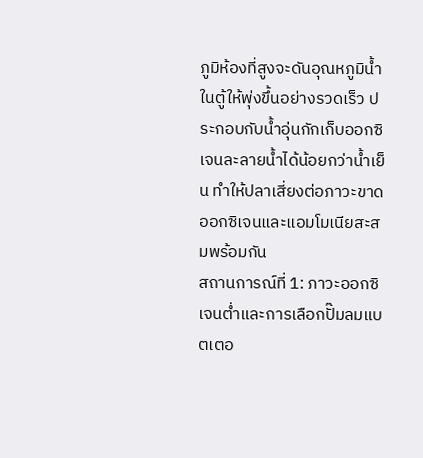ภูมิห้องที่สูงจะดันอุณหภูมิน้ำในตู้ให้พุ่งขึ้นอย่างรวดเร็ว ประกอบกับน้ำอุ่นกักเก็บออกซิเจนละลายน้ำได้น้อยกว่าน้ำเย็น ทำให้ปลาเสี่ยงต่อภาวะขาดออกซิเจนและแอมโมเนียสะสมพร้อมกัน
สถานการณ์ที่ 1: ภาวะออกซิเจนต่ำและการเลือกปั๊มลมแบตเตอ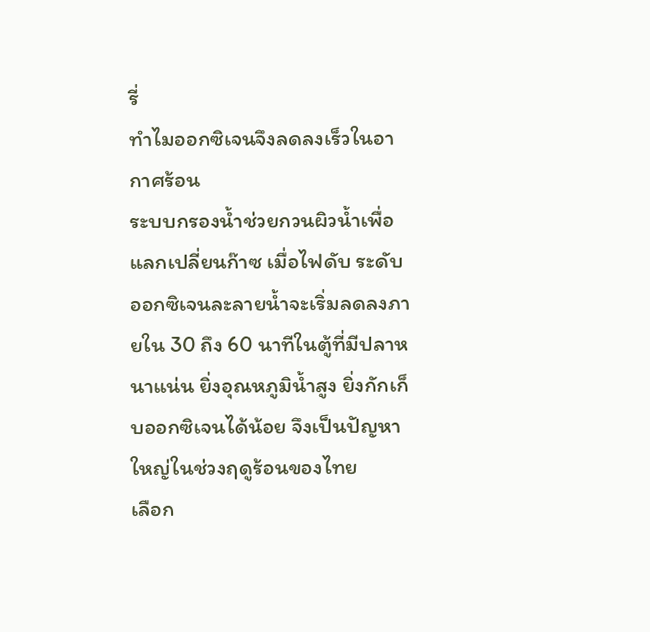รี่
ทำไมออกซิเจนจึงลดลงเร็วในอากาศร้อน
ระบบกรองน้ำช่วยกวนผิวน้ำเพื่อแลกเปลี่ยนก๊าซ เมื่อไฟดับ ระดับออกซิเจนละลายน้ำจะเริ่มลดลงภายใน 30 ถึง 60 นาทีในตู้ที่มีปลาหนาแน่น ยิ่งอุณหภูมิน้ำสูง ยิ่งกักเก็บออกซิเจนได้น้อย จึงเป็นปัญหาใหญ่ในช่วงฤดูร้อนของไทย
เลือก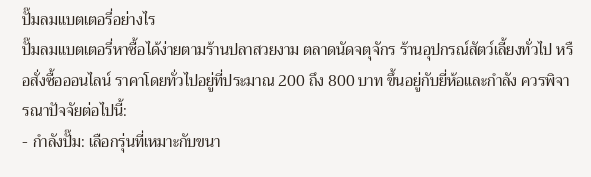ปั๊มลมแบตเตอรี่อย่างไร
ปั๊มลมแบตเตอรี่หาซื้อได้ง่ายตามร้านปลาสวยงาม ตลาดนัดจตุจักร ร้านอุปกรณ์สัตว์เลี้ยงทั่วไป หรือสั่งซื้อออนไลน์ ราคาโดยทั่วไปอยู่ที่ประมาณ 200 ถึง 800 บาท ขึ้นอยู่กับยี่ห้อและกำลัง ควรพิจารณาปัจจัยต่อไปนี้:
- กำลังปั๊ม: เลือกรุ่นที่เหมาะกับขนา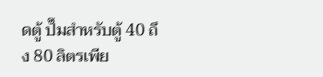ดตู้ ปั๊มสำหรับตู้ 40 ถึง 80 ลิตรเพีย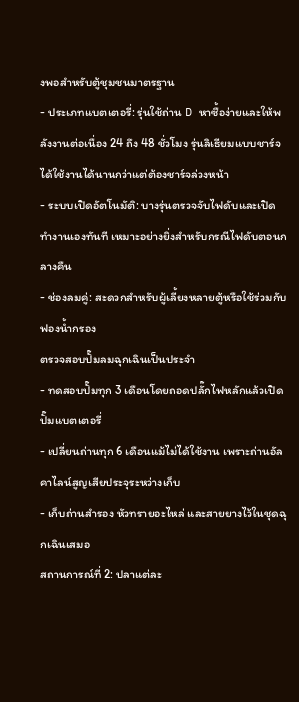งพอสำหรับตู้ชุมชนมาตรฐาน
- ประเภทแบตเตอรี่: รุ่นใช้ถ่าน D หาซื้อง่ายและให้พลังงานต่อเนื่อง 24 ถึง 48 ชั่วโมง รุ่นลิเธียมแบบชาร์จได้ใช้งานได้นานกว่าแต่ต้องชาร์จล่วงหน้า
- ระบบเปิดอัตโนมัติ: บางรุ่นตรวจจับไฟดับและเปิดทำงานเองทันที เหมาะอย่างยิ่งสำหรับกรณีไฟดับตอนกลางคืน
- ช่องลมคู่: สะดวกสำหรับผู้เลี้ยงหลายตู้หรือใช้ร่วมกับฟองน้ำกรอง
ตรวจสอบปั๊มลมฉุกเฉินเป็นประจำ
- ทดสอบปั๊มทุก 3 เดือนโดยถอดปลั๊กไฟหลักแล้วเปิดปั๊มแบตเตอรี่
- เปลี่ยนถ่านทุก 6 เดือนแม้ไม่ได้ใช้งาน เพราะถ่านอัลคาไลน์สูญเสียประจุระหว่างเก็บ
- เก็บถ่านสำรอง หัวทรายอะไหล่ และสายยางไว้ในชุดฉุกเฉินเสมอ
สถานการณ์ที่ 2: ปลาแต่ละ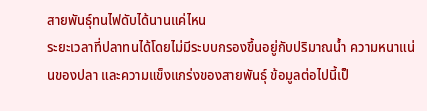สายพันธุ์ทนไฟดับได้นานแค่ไหน
ระยะเวลาที่ปลาทนได้โดยไม่มีระบบกรองขึ้นอยู่กับปริมาณน้ำ ความหนาแน่นของปลา และความแข็งแกร่งของสายพันธุ์ ข้อมูลต่อไปนี้เป็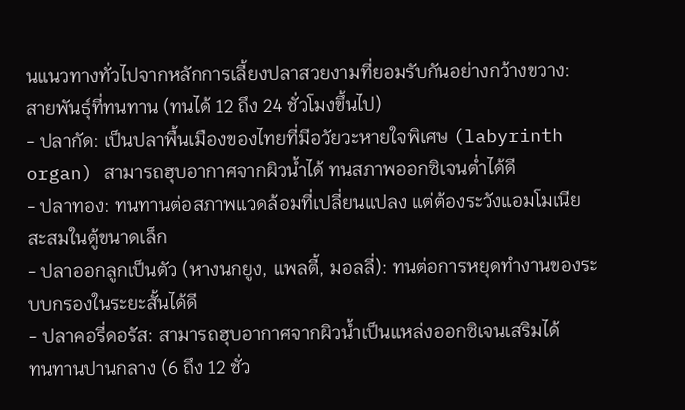นแนวทางทั่วไปจากหลักการเลี้ยงปลาสวยงามที่ยอมรับกันอย่างกว้างขวาง:
สายพันธุ์ที่ทนทาน (ทนได้ 12 ถึง 24 ชั่วโมงขึ้นไป)
- ปลากัด: เป็นปลาพื้นเมืองของไทยที่มีอวัยวะหายใจพิเศษ (labyrinth organ) สามารถฮุบอากาศจากผิวน้ำได้ ทนสภาพออกซิเจนต่ำได้ดี
- ปลาทอง: ทนทานต่อสภาพแวดล้อมที่เปลี่ยนแปลง แต่ต้องระวังแอมโมเนียสะสมในตู้ขนาดเล็ก
- ปลาออกลูกเป็นตัว (หางนกยูง, แพลตี้, มอลลี่): ทนต่อการหยุดทำงานของระบบกรองในระยะสั้นได้ดี
- ปลาคอรี่ดอรัส: สามารถฮุบอากาศจากผิวน้ำเป็นแหล่งออกซิเจนเสริมได้
ทนทานปานกลาง (6 ถึง 12 ชั่ว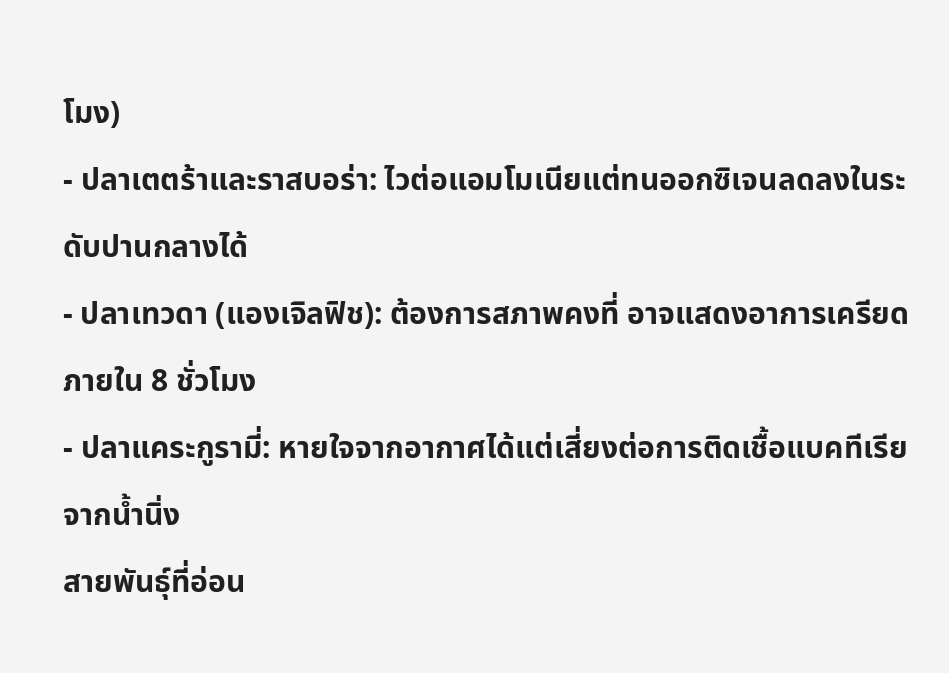โมง)
- ปลาเตตร้าและราสบอร่า: ไวต่อแอมโมเนียแต่ทนออกซิเจนลดลงในระดับปานกลางได้
- ปลาเทวดา (แองเจิลฟิช): ต้องการสภาพคงที่ อาจแสดงอาการเครียดภายใน 8 ชั่วโมง
- ปลาแคระกูรามี่: หายใจจากอากาศได้แต่เสี่ยงต่อการติดเชื้อแบคทีเรียจากน้ำนิ่ง
สายพันธุ์ที่อ่อน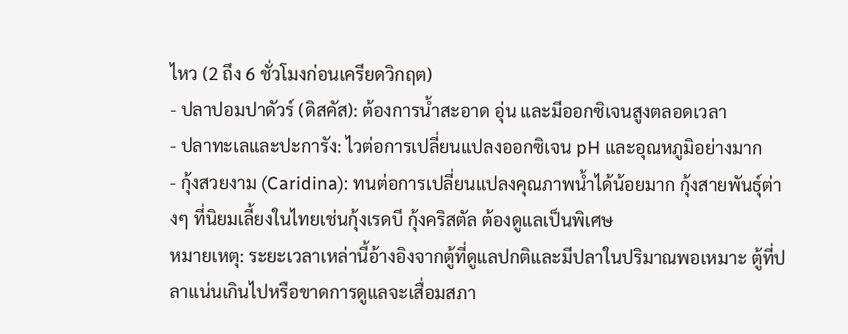ไหว (2 ถึง 6 ชั่วโมงก่อนเครียดวิกฤต)
- ปลาปอมปาดัวร์ (ดิสคัส): ต้องการน้ำสะอาด อุ่น และมีออกซิเจนสูงตลอดเวลา
- ปลาทะเลและปะการัง: ไวต่อการเปลี่ยนแปลงออกซิเจน pH และอุณหภูมิอย่างมาก
- กุ้งสวยงาม (Caridina): ทนต่อการเปลี่ยนแปลงคุณภาพน้ำได้น้อยมาก กุ้งสายพันธุ์ต่างๆ ที่นิยมเลี้ยงในไทยเช่นกุ้งเรดบี กุ้งคริสตัล ต้องดูแลเป็นพิเศษ
หมายเหตุ: ระยะเวลาเหล่านี้อ้างอิงจากตู้ที่ดูแลปกติและมีปลาในปริมาณพอเหมาะ ตู้ที่ปลาแน่นเกินไปหรือขาดการดูแลจะเสื่อมสภา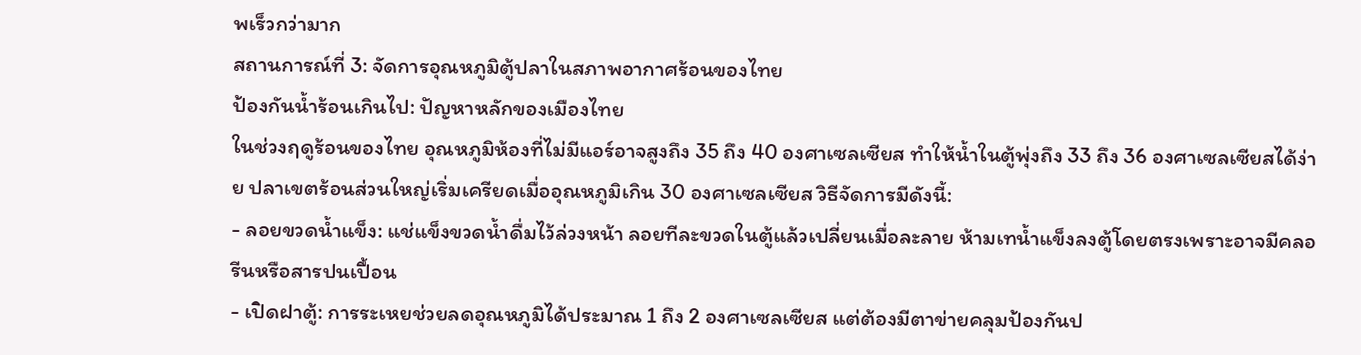พเร็วกว่ามาก
สถานการณ์ที่ 3: จัดการอุณหภูมิตู้ปลาในสภาพอากาศร้อนของไทย
ป้องกันน้ำร้อนเกินไป: ปัญหาหลักของเมืองไทย
ในช่วงฤดูร้อนของไทย อุณหภูมิห้องที่ไม่มีแอร์อาจสูงถึง 35 ถึง 40 องศาเซลเซียส ทำให้น้ำในตู้พุ่งถึง 33 ถึง 36 องศาเซลเซียสได้ง่าย ปลาเขตร้อนส่วนใหญ่เริ่มเครียดเมื่ออุณหภูมิเกิน 30 องศาเซลเซียส วิธีจัดการมีดังนี้:
- ลอยขวดน้ำแข็ง: แช่แข็งขวดน้ำดื่มไว้ล่วงหน้า ลอยทีละขวดในตู้แล้วเปลี่ยนเมื่อละลาย ห้ามเทน้ำแข็งลงตู้โดยตรงเพราะอาจมีคลอรีนหรือสารปนเปื้อน
- เปิดฝาตู้: การระเหยช่วยลดอุณหภูมิได้ประมาณ 1 ถึง 2 องศาเซลเซียส แต่ต้องมีตาข่ายคลุมป้องกันป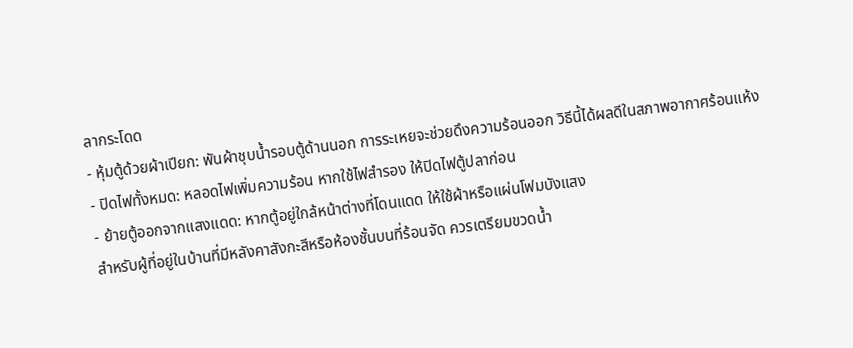ลากระโดด
- หุ้มตู้ด้วยผ้าเปียก: พันผ้าชุบน้ำรอบตู้ด้านนอก การระเหยจะช่วยดึงความร้อนออก วิธีนี้ได้ผลดีในสภาพอากาศร้อนแห้ง
- ปิดไฟทั้งหมด: หลอดไฟเพิ่มความร้อน หากใช้ไฟสำรอง ให้ปิดไฟตู้ปลาก่อน
- ย้ายตู้ออกจากแสงแดด: หากตู้อยู่ใกล้หน้าต่างที่โดนแดด ให้ใช้ผ้าหรือแผ่นโฟมบังแสง
สำหรับผู้ที่อยู่ในบ้านที่มีหลังคาสังกะสีหรือห้องชั้นบนที่ร้อนจัด ควรเตรียมขวดน้ำ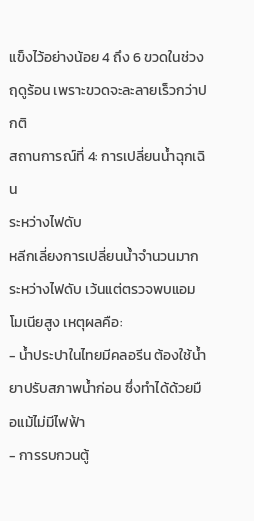แข็งไว้อย่างน้อย 4 ถึง 6 ขวดในช่วงฤดูร้อน เพราะขวดจะละลายเร็วกว่าปกติ
สถานการณ์ที่ 4: การเปลี่ยนน้ำฉุกเฉิน
ระหว่างไฟดับ
หลีกเลี่ยงการเปลี่ยนน้ำจำนวนมากระหว่างไฟดับ เว้นแต่ตรวจพบแอมโมเนียสูง เหตุผลคือ:
- น้ำประปาในไทยมีคลอรีน ต้องใช้น้ำยาปรับสภาพน้ำก่อน ซึ่งทำได้ด้วยมือแม้ไม่มีไฟฟ้า
- การรบกวนตู้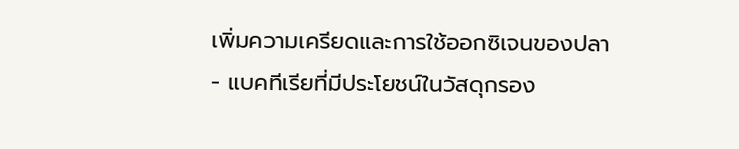เพิ่มความเครียดและการใช้ออกซิเจนของปลา
- แบคทีเรียที่มีประโยชน์ในวัสดุกรอง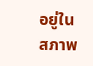อยู่ในสภาพ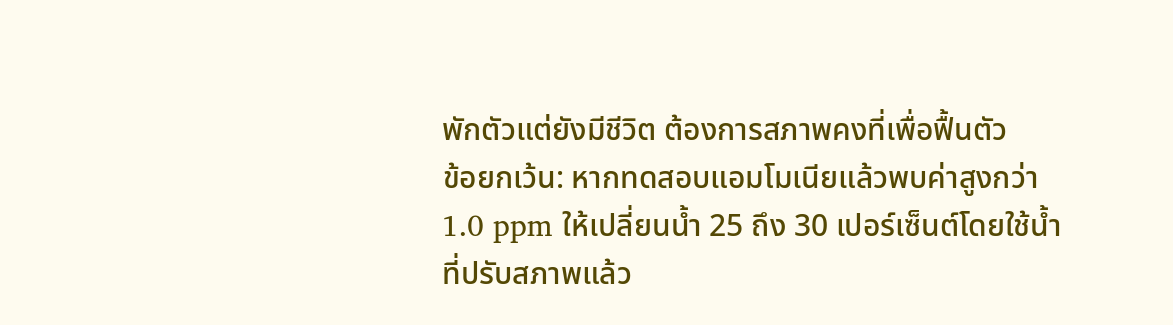พักตัวแต่ยังมีชีวิต ต้องการสภาพคงที่เพื่อฟื้นตัว
ข้อยกเว้น: หากทดสอบแอมโมเนียแล้วพบค่าสูงกว่า 1.0 ppm ให้เปลี่ยนน้ำ 25 ถึง 30 เปอร์เซ็นต์โดยใช้น้ำที่ปรับสภาพแล้ว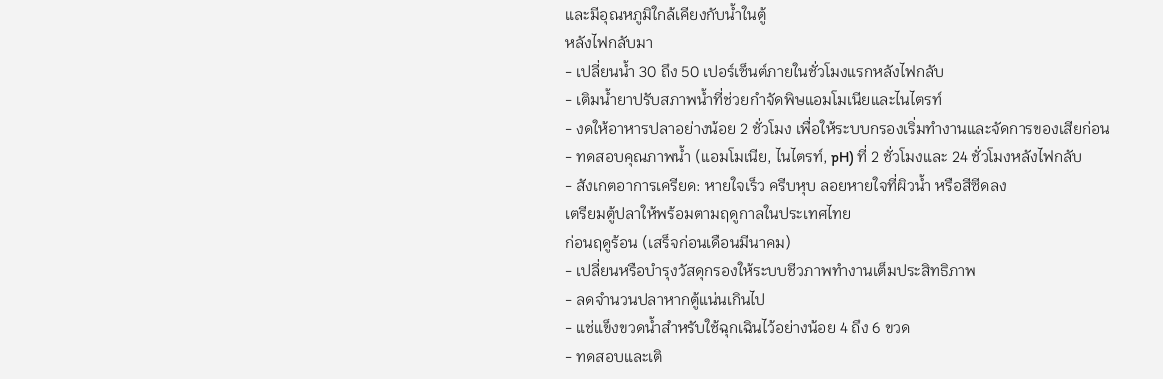และมีอุณหภูมิใกล้เคียงกับน้ำในตู้
หลังไฟกลับมา
- เปลี่ยนน้ำ 30 ถึง 50 เปอร์เซ็นต์ภายในชั่วโมงแรกหลังไฟกลับ
- เติมน้ำยาปรับสภาพน้ำที่ช่วยกำจัดพิษแอมโมเนียและไนไตรท์
- งดให้อาหารปลาอย่างน้อย 2 ชั่วโมง เพื่อให้ระบบกรองเริ่มทำงานและจัดการของเสียก่อน
- ทดสอบคุณภาพน้ำ (แอมโมเนีย, ไนไตรท์, pH) ที่ 2 ชั่วโมงและ 24 ชั่วโมงหลังไฟกลับ
- สังเกตอาการเครียด: หายใจเร็ว ครีบหุบ ลอยหายใจที่ผิวน้ำ หรือสีซีดลง
เตรียมตู้ปลาให้พร้อมตามฤดูกาลในประเทศไทย
ก่อนฤดูร้อน (เสร็จก่อนเดือนมีนาคม)
- เปลี่ยนหรือบำรุงวัสดุกรองให้ระบบชีวภาพทำงานเต็มประสิทธิภาพ
- ลดจำนวนปลาหากตู้แน่นเกินไป
- แช่แข็งขวดน้ำสำหรับใช้ฉุกเฉินไว้อย่างน้อย 4 ถึง 6 ขวด
- ทดสอบและเติ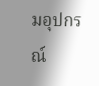มอุปกรณ์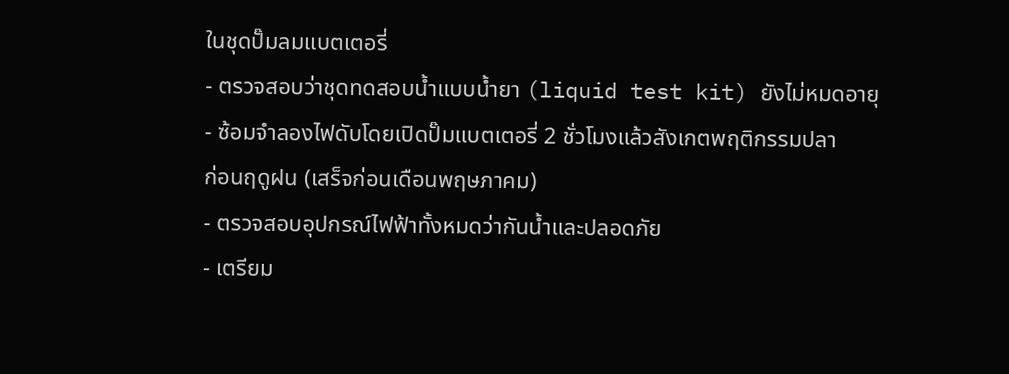ในชุดปั๊มลมแบตเตอรี่
- ตรวจสอบว่าชุดทดสอบน้ำแบบน้ำยา (liquid test kit) ยังไม่หมดอายุ
- ซ้อมจำลองไฟดับโดยเปิดปั๊มแบตเตอรี่ 2 ชั่วโมงแล้วสังเกตพฤติกรรมปลา
ก่อนฤดูฝน (เสร็จก่อนเดือนพฤษภาคม)
- ตรวจสอบอุปกรณ์ไฟฟ้าทั้งหมดว่ากันน้ำและปลอดภัย
- เตรียม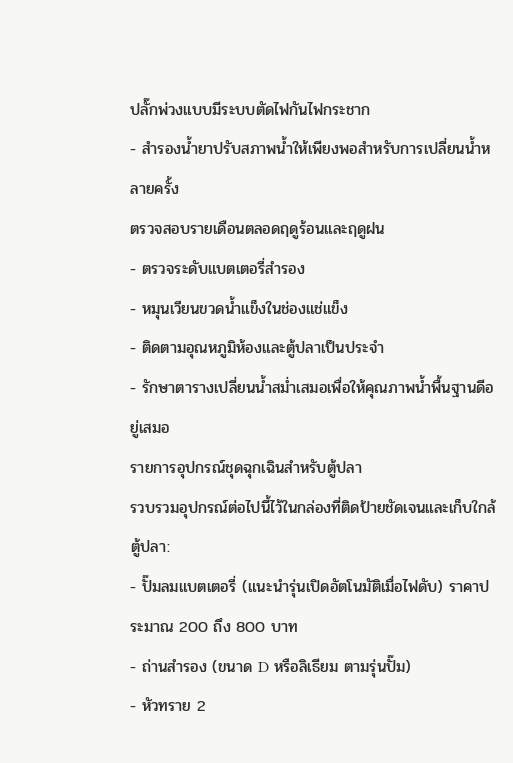ปลั๊กพ่วงแบบมีระบบตัดไฟกันไฟกระชาก
- สำรองน้ำยาปรับสภาพน้ำให้เพียงพอสำหรับการเปลี่ยนน้ำหลายครั้ง
ตรวจสอบรายเดือนตลอดฤดูร้อนและฤดูฝน
- ตรวจระดับแบตเตอรี่สำรอง
- หมุนเวียนขวดน้ำแข็งในช่องแช่แข็ง
- ติดตามอุณหภูมิห้องและตู้ปลาเป็นประจำ
- รักษาตารางเปลี่ยนน้ำสม่ำเสมอเพื่อให้คุณภาพน้ำพื้นฐานดีอยู่เสมอ
รายการอุปกรณ์ชุดฉุกเฉินสำหรับตู้ปลา
รวบรวมอุปกรณ์ต่อไปนี้ไว้ในกล่องที่ติดป้ายชัดเจนและเก็บใกล้ตู้ปลา:
- ปั๊มลมแบตเตอรี่ (แนะนำรุ่นเปิดอัตโนมัติเมื่อไฟดับ) ราคาประมาณ 200 ถึง 800 บาท
- ถ่านสำรอง (ขนาด D หรือลิเธียม ตามรุ่นปั๊ม)
- หัวทราย 2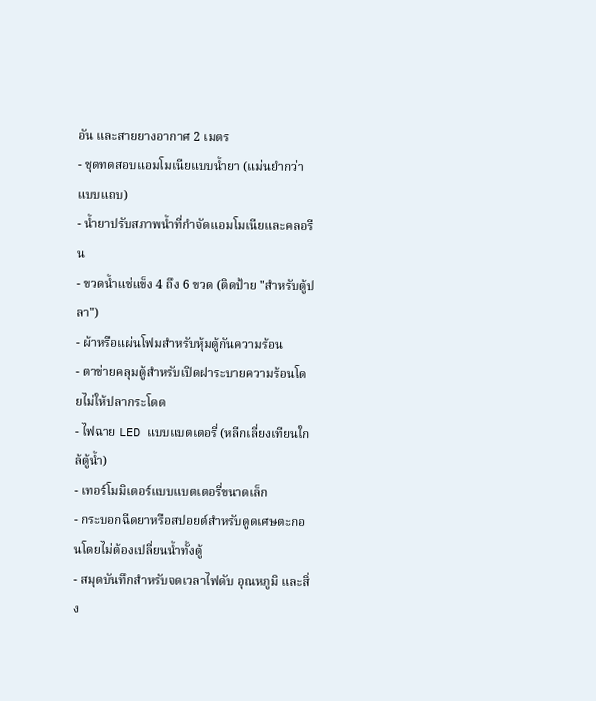อัน และสายยางอากาศ 2 เมตร
- ชุดทดสอบแอมโมเนียแบบน้ำยา (แม่นยำกว่าแบบแถบ)
- น้ำยาปรับสภาพน้ำที่กำจัดแอมโมเนียและคลอรีน
- ขวดน้ำแช่แข็ง 4 ถึง 6 ขวด (ติดป้าย "สำหรับตู้ปลา")
- ผ้าหรือแผ่นโฟมสำหรับหุ้มตู้กันความร้อน
- ตาข่ายคลุมตู้สำหรับเปิดฝาระบายความร้อนโดยไม่ให้ปลากระโดด
- ไฟฉาย LED แบบแบตเตอรี่ (หลีกเลี่ยงเทียนใกล้ตู้น้ำ)
- เทอร์โมมิเตอร์แบบแบตเตอรี่ขนาดเล็ก
- กระบอกฉีดยาหรือสปอยต์สำหรับดูดเศษตะกอนโดยไม่ต้องเปลี่ยนน้ำทั้งตู้
- สมุดบันทึกสำหรับจดเวลาไฟดับ อุณหภูมิ และสิ่ง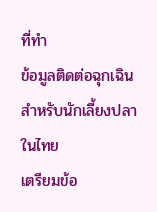ที่ทำ
ข้อมูลติดต่อฉุกเฉินสำหรับนักเลี้ยงปลาในไทย
เตรียมข้อ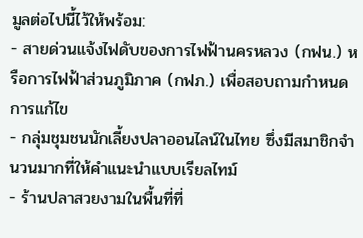มูลต่อไปนี้ไว้ให้พร้อม:
- สายด่วนแจ้งไฟดับของการไฟฟ้านครหลวง (กฟน.) หรือการไฟฟ้าส่วนภูมิภาค (กฟภ.) เพื่อสอบถามกำหนดการแก้ไข
- กลุ่มชุมชนนักเลี้ยงปลาออนไลน์ในไทย ซึ่งมีสมาชิกจำนวนมากที่ให้คำแนะนำแบบเรียลไทม์
- ร้านปลาสวยงามในพื้นที่ที่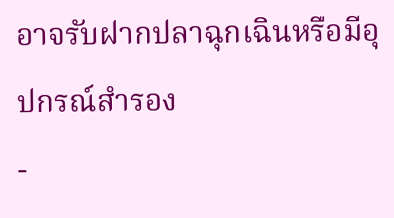อาจรับฝากปลาฉุกเฉินหรือมีอุปกรณ์สำรอง
-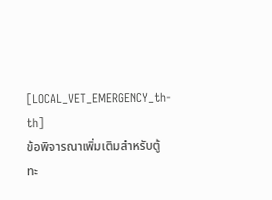[LOCAL_VET_EMERGENCY_th-th]
ข้อพิจารณาเพิ่มเติมสำหรับตู้ทะ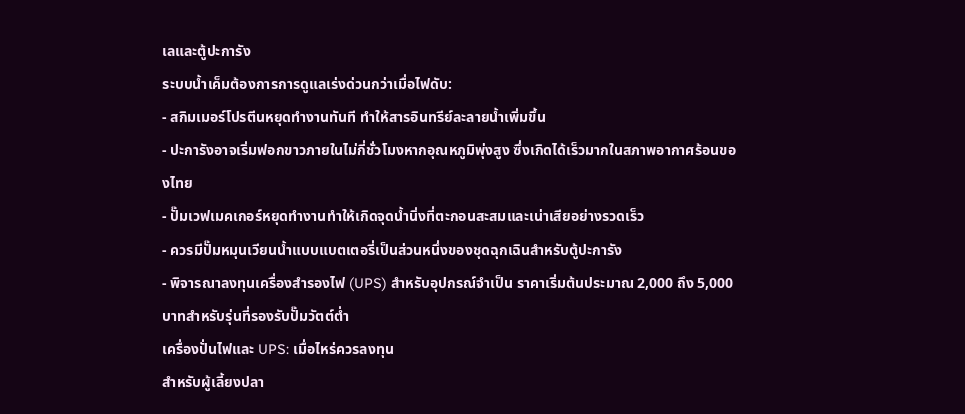เลและตู้ปะการัง
ระบบน้ำเค็มต้องการการดูแลเร่งด่วนกว่าเมื่อไฟดับ:
- สกิมเมอร์โปรตีนหยุดทำงานทันที ทำให้สารอินทรีย์ละลายน้ำเพิ่มขึ้น
- ปะการังอาจเริ่มฟอกขาวภายในไม่กี่ชั่วโมงหากอุณหภูมิพุ่งสูง ซึ่งเกิดได้เร็วมากในสภาพอากาศร้อนของไทย
- ปั๊มเวฟเมคเกอร์หยุดทำงานทำให้เกิดจุดน้ำนิ่งที่ตะกอนสะสมและเน่าเสียอย่างรวดเร็ว
- ควรมีปั๊มหมุนเวียนน้ำแบบแบตเตอรี่เป็นส่วนหนึ่งของชุดฉุกเฉินสำหรับตู้ปะการัง
- พิจารณาลงทุนเครื่องสำรองไฟ (UPS) สำหรับอุปกรณ์จำเป็น ราคาเริ่มต้นประมาณ 2,000 ถึง 5,000 บาทสำหรับรุ่นที่รองรับปั๊มวัตต์ต่ำ
เครื่องปั่นไฟและ UPS: เมื่อไหร่ควรลงทุน
สำหรับผู้เลี้ยงปลา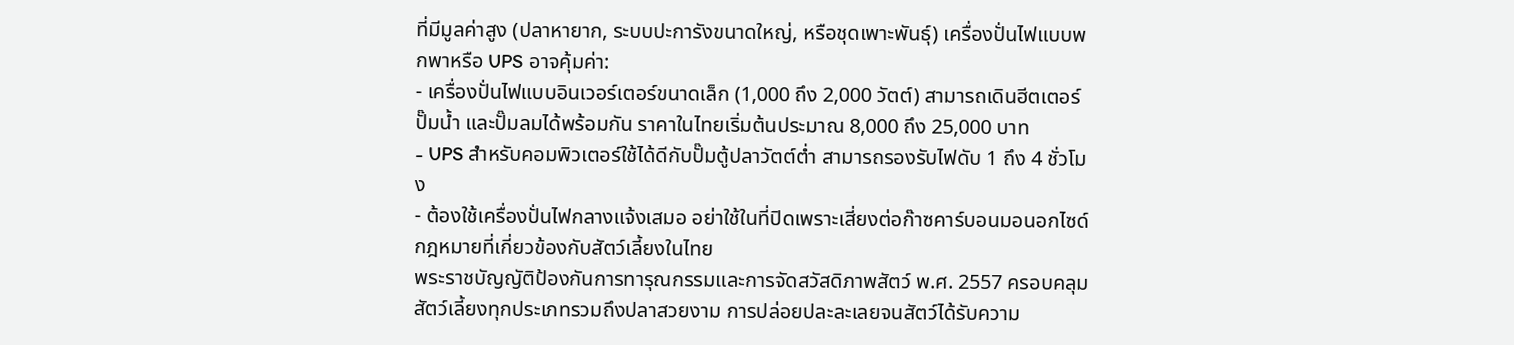ที่มีมูลค่าสูง (ปลาหายาก, ระบบปะการังขนาดใหญ่, หรือชุดเพาะพันธุ์) เครื่องปั่นไฟแบบพกพาหรือ UPS อาจคุ้มค่า:
- เครื่องปั่นไฟแบบอินเวอร์เตอร์ขนาดเล็ก (1,000 ถึง 2,000 วัตต์) สามารถเดินฮีตเตอร์ ปั๊มน้ำ และปั๊มลมได้พร้อมกัน ราคาในไทยเริ่มต้นประมาณ 8,000 ถึง 25,000 บาท
- UPS สำหรับคอมพิวเตอร์ใช้ได้ดีกับปั๊มตู้ปลาวัตต์ต่ำ สามารถรองรับไฟดับ 1 ถึง 4 ชั่วโมง
- ต้องใช้เครื่องปั่นไฟกลางแจ้งเสมอ อย่าใช้ในที่ปิดเพราะเสี่ยงต่อก๊าซคาร์บอนมอนอกไซด์
กฎหมายที่เกี่ยวข้องกับสัตว์เลี้ยงในไทย
พระราชบัญญัติป้องกันการทารุณกรรมและการจัดสวัสดิภาพสัตว์ พ.ศ. 2557 ครอบคลุมสัตว์เลี้ยงทุกประเภทรวมถึงปลาสวยงาม การปล่อยปละละเลยจนสัตว์ได้รับความ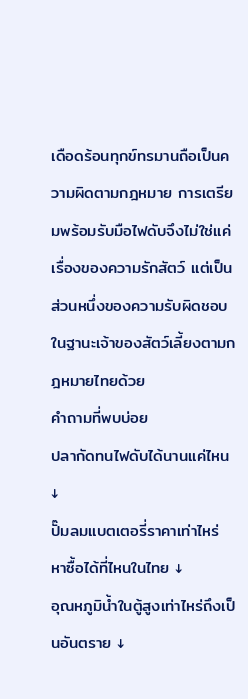เดือดร้อนทุกข์ทรมานถือเป็นความผิดตามกฎหมาย การเตรียมพร้อมรับมือไฟดับจึงไม่ใช่แค่เรื่องของความรักสัตว์ แต่เป็นส่วนหนึ่งของความรับผิดชอบในฐานะเจ้าของสัตว์เลี้ยงตามกฎหมายไทยด้วย
คำถามที่พบบ่อย
ปลากัดทนไฟดับได้นานแค่ไหน ↓
ปั๊มลมแบตเตอรี่ราคาเท่าไหร่ หาซื้อได้ที่ไหนในไทย ↓
อุณหภูมิน้ำในตู้สูงเท่าไหร่ถึงเป็นอันตราย ↓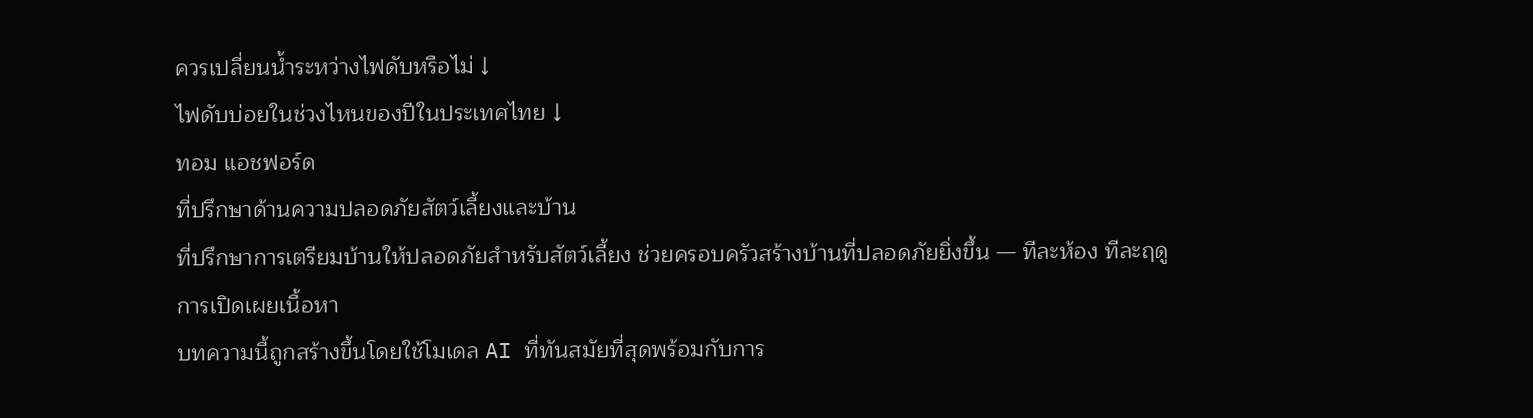ควรเปลี่ยนน้ำระหว่างไฟดับหรือไม่ ↓
ไฟดับบ่อยในช่วงไหนของปีในประเทศไทย ↓
ทอม แอชฟอร์ด
ที่ปรึกษาด้านความปลอดภัยสัตว์เลี้ยงและบ้าน
ที่ปรึกษาการเตรียมบ้านให้ปลอดภัยสำหรับสัตว์เลี้ยง ช่วยครอบครัวสร้างบ้านที่ปลอดภัยยิ่งขึ้น — ทีละห้อง ทีละฤดู
การเปิดเผยเนื้อหา
บทความนี้ถูกสร้างขึ้นโดยใช้โมเดล AI ที่ทันสมัยที่สุดพร้อมกับการ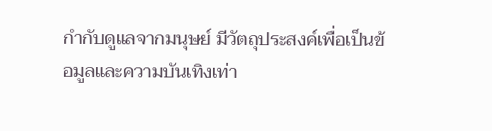กำกับดูแลจากมนุษย์ มีวัตถุประสงค์เพื่อเป็นข้อมูลและความบันเทิงเท่า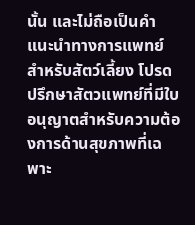นั้น และไม่ถือเป็นคำแนะนำทางการแพทย์สำหรับสัตว์เลี้ยง โปรดปรึกษาสัตวแพทย์ที่มีใบอนุญาตสำหรับความต้องการด้านสุขภาพที่เฉพาะ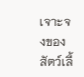เจาะจงของสัตว์เลี้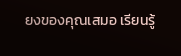ยงของคุณเสมอ เรียนรู้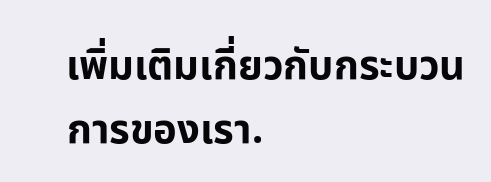เพิ่มเติมเกี่ยวกับกระบวนการของเรา.